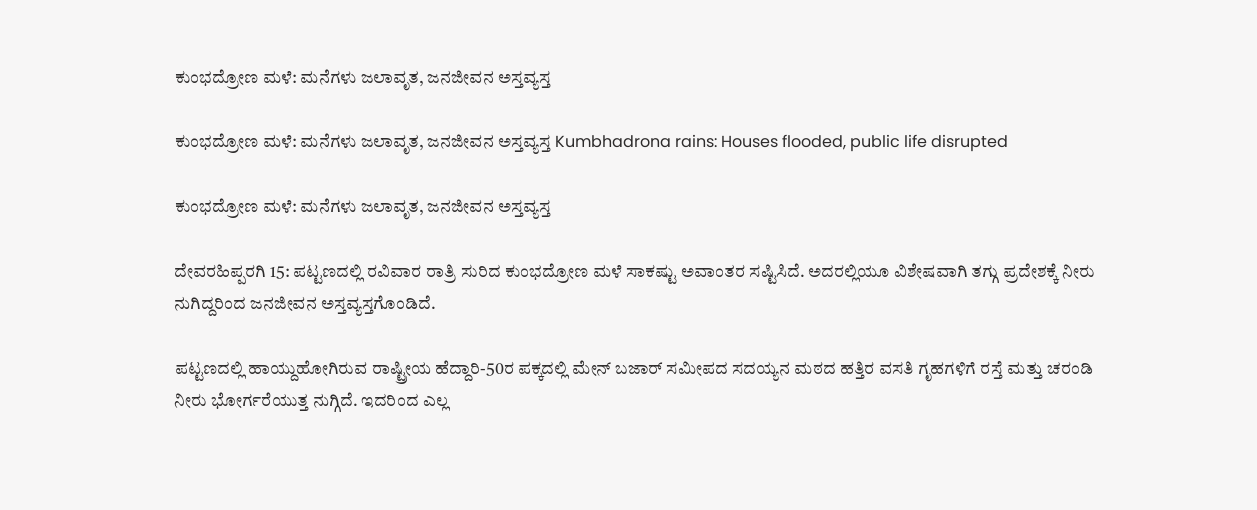ಕುಂಭದ್ರೋಣ ಮಳೆ: ಮನೆಗಳು ಜಲಾವೃತ, ಜನಜೀವನ ಅಸ್ತವ್ಯಸ್ತ

ಕುಂಭದ್ರೋಣ ಮಳೆ: ಮನೆಗಳು ಜಲಾವೃತ, ಜನಜೀವನ ಅಸ್ತವ್ಯಸ್ತ Kumbhadrona rains: Houses flooded, public life disrupted

ಕುಂಭದ್ರೋಣ ಮಳೆ: ಮನೆಗಳು ಜಲಾವೃತ, ಜನಜೀವನ ಅಸ್ತವ್ಯಸ್ತ

ದೇವರಹಿಪ್ಪರಗಿ 15: ಪಟ್ಟಣದಲ್ಲಿ ರವಿವಾರ ರಾತ್ರಿ ಸುರಿದ ಕುಂಭದ್ರೋಣ ಮಳೆ ಸಾಕಷ್ಟು ಅವಾಂತರ ಸಷ್ಟಿಸಿದೆ. ಅದರಲ್ಲಿಯೂ ವಿಶೇಷವಾಗಿ ತಗ್ಗು ಪ್ರದೇಶಕ್ಕೆ ನೀರು ನುಗಿದ್ದರಿಂದ ಜನಜೀವನ ಅಸ್ತವ್ಯಸ್ತಗೊಂಡಿದೆ.

ಪಟ್ಟಣದಲ್ಲಿ ಹಾಯ್ದುಹೋಗಿರುವ ರಾಷ್ಟ್ರೀಯ ಹೆದ್ದಾರಿ-50ರ ಪಕ್ಕದಲ್ಲಿ ಮೇನ್ ಬಜಾರ್ ಸಮೀಪದ ಸದಯ್ಯನ ಮಠದ ಹತ್ತಿರ ವಸತಿ ಗೃಹಗಳಿಗೆ ರಸ್ತೆ ಮತ್ತು ಚರಂಡಿ ನೀರು ಭೋರ್ಗರೆಯುತ್ತ ನುಗ್ಗಿದೆ. ಇದರಿಂದ ಎಲ್ಲ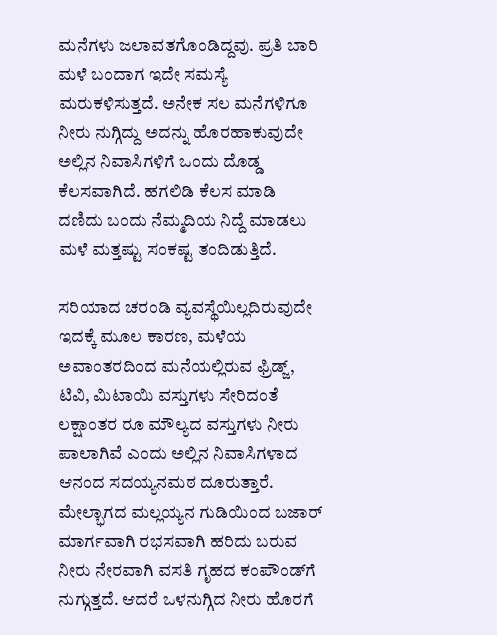ಮನೆಗಳು ಜಲಾವತಗೊಂಡಿದ್ದವು. ಪ್ರತಿ ಬಾರಿ ಮಳೆ ಬಂದಾಗ ಇದೇ ಸಮಸ್ಯೆ ಮರುಕಳಿಸುತ್ತದೆ. ಅನೇಕ ಸಲ ಮನೆಗಳಿಗೂ ನೀರು ನುಗ್ಗಿದ್ದು ಅದನ್ನು ಹೊರಹಾಕುವುದೇ ಅಲ್ಲಿನ ನಿವಾಸಿಗಳಿಗೆ ಒಂದು ದೊಡ್ಡ ಕೆಲಸವಾಗಿದೆ. ಹಗಲಿಡಿ ಕೆಲಸ ಮಾಡಿ ದಣಿದು ಬಂದು ನೆಮ್ಮದಿಯ ನಿದ್ದೆ ಮಾಡಲು ಮಳೆ ಮತ್ತಷ್ಟು ಸಂಕಷ್ಟ ತಂದಿಡುತ್ತಿದೆ.

ಸರಿಯಾದ ಚರಂಡಿ ವ್ಯವಸ್ಥೆಯಿಲ್ಲದಿರುವುದೇ ಇದಕ್ಕೆ ಮೂಲ ಕಾರಣ, ಮಳೆಯ ಅವಾಂತರದಿಂದ ಮನೆಯಲ್ಲಿರುವ ಫ್ರಿಡ್ಜ್‌, ಟಿವಿ, ಮಿಟಾಯಿ ವಸ್ತುಗಳು ಸೇರಿದಂತೆ ಲಕ್ಷಾಂತರ ರೂ ಮೌಲ್ಯದ ವಸ್ತುಗಳು ನೀರು ಪಾಲಾಗಿವೆ ಎಂದು ಅಲ್ಲಿನ ನಿವಾಸಿಗಳಾದ ಆನಂದ ಸದಯ್ಯನಮಠ ದೂರುತ್ತಾರೆ. ಮೇಲ್ಭಾಗದ ಮಲ್ಲಯ್ಯನ ಗುಡಿಯಿಂದ ಬಜಾರ್ ಮಾರ್ಗವಾಗಿ ರಭಸವಾಗಿ ಹರಿದು ಬರುವ ನೀರು ನೇರವಾಗಿ ವಸತಿ ಗೃಹದ ಕಂಪೌಂಡ್‌ಗೆ ನುಗ್ಗುತ್ತದೆ. ಆದರೆ ಒಳನುಗ್ಗಿದ ನೀರು ಹೊರಗೆ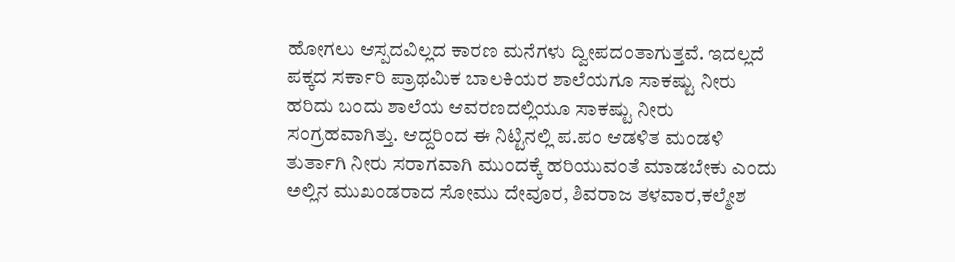ಹೋಗಲು ಆಸ್ಪದವಿಲ್ಲದ ಕಾರಣ ಮನೆಗಳು ದ್ವೀಪದಂತಾಗುತ್ತವೆ. ಇದಲ್ಲದೆ ಪಕ್ಕದ ಸರ್ಕಾರಿ ಪ್ರಾಥಮಿಕ ಬಾಲಕಿಯರ ಶಾಲೆಯಗೂ ಸಾಕಷ್ಟು ನೀರು ಹರಿದು ಬಂದು ಶಾಲೆಯ ಆವರಣದಲ್ಲಿಯೂ ಸಾಕಷ್ಟು ನೀರು ಸಂಗ್ರಹವಾಗಿತ್ತು. ಆದ್ದರಿಂದ ಈ ನಿಟ್ಟಿನಲ್ಲಿ ಪ.ಪಂ ಆಡಳಿತ ಮಂಡಳಿ ತುರ್ತಾಗಿ ನೀರು ಸರಾಗವಾಗಿ ಮುಂದಕ್ಕೆ ಹರಿಯುವಂತೆ ಮಾಡಬೇಕು ಎಂದು ಅಲ್ಲಿನ ಮುಖಂಡರಾದ ಸೋಮು ದೇವೂರ, ಶಿವರಾಜ ತಳವಾರ,ಕಲ್ಮೇಶ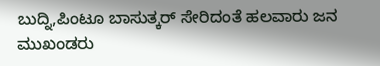ಬುದ್ನಿ,ಪಿಂಟೂ ಬಾಸುತ್ಕರ್ ಸೇರಿದಂತೆ ಹಲವಾರು ಜನ ಮುಖಂಡರು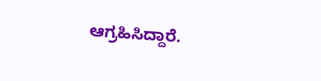ಆಗ್ರಹಿಸಿದ್ದಾರೆ.